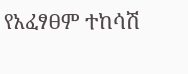የአፈፃፀም ተከሳሽ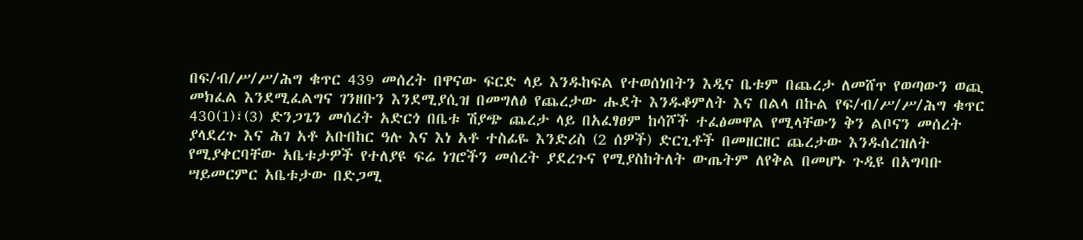በፍ/ብ/ሥ/ሥ/ሕግ ቁጥር 439 መሰረት በዋናው ፍርድ ላይ እንዱከፍል የተወሰነበትን እዲና ቤቱም በጨረታ ለመሸጥ የወጣውን ወጪ መክፈል እንደሚፈልግና ገንዘቡን እንደሚያሲዝ በመግለፅ የጨረታው ሑደት እንዱቆምለት እና በልላ በኩል የፍ/ብ/ሥ/ሥ/ሕግ ቁጥር 430(1)፣(3) ድንጋጌን መሰረት አድርጎ በቤቱ ሽያጭ ጨረታ ላይ በአፈፃፀም ከሳሾች ተፈፅመዋል የሚላቸውን ቅን ልቦናን መሰረት ያላደረጉ እና ሕገ አቶ አቡበከር ዓሉ እና እነ አቶ ተስፊዬ እንድሪስ (2 ሰዎች) ድርጊቶች በመዘርዘር ጨረታው እንዱሰረዝለት የሚያቀርባቸው አቤቱታዎች የተለያዩ ፍሬ ነገሮችን መሰረት ያደረጉና የሚያስከትለት ውጤትም ለየቅል በመሆኑ ጉዲዩ በአግባቡ ሣይመርምር አቤቱታው በድጋሚ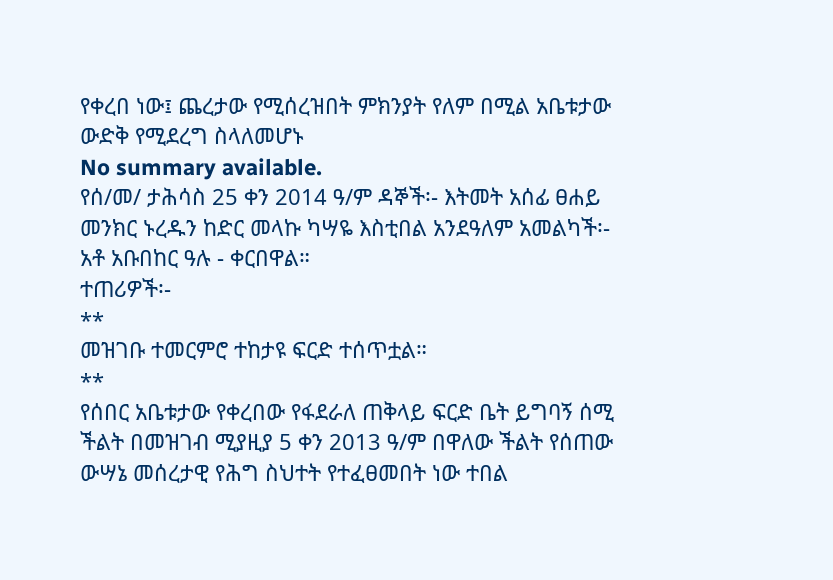የቀረበ ነው፤ ጨረታው የሚሰረዝበት ምክንያት የለም በሚል አቤቱታው ውድቅ የሚደረግ ስላለመሆኑ
No summary available.
የሰ/መ/ ታሕሳስ 25 ቀን 2014 ዓ/ም ዳኞች፡- እትመት አሰፊ ፀሐይ መንክር ኑረዱን ከድር መላኩ ካሣዬ እስቲበል አንደዓለም አመልካች፡- አቶ አቡበከር ዓሉ - ቀርበዋል።
ተጠሪዎች፡-
**
መዝገቡ ተመርምሮ ተከታዩ ፍርድ ተሰጥቷል።
**
የሰበር አቤቱታው የቀረበው የፋደራለ ጠቅላይ ፍርድ ቤት ይግባኝ ሰሚ ችልት በመዝገብ ሚያዚያ 5 ቀን 2013 ዓ/ም በዋለው ችልት የሰጠው ውሣኔ መሰረታዊ የሕግ ስህተት የተፈፀመበት ነው ተበል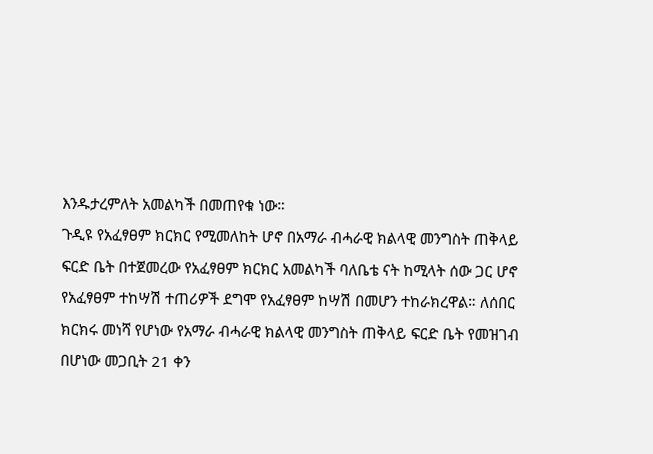እንዱታረምለት አመልካች በመጠየቁ ነው።
ጉዲዩ የአፈፃፀም ክርክር የሚመለከት ሆኖ በአማራ ብሓራዊ ክልላዊ መንግስት ጠቅላይ ፍርድ ቤት በተጀመረው የአፈፃፀም ክርክር አመልካች ባለቤቴ ናት ከሚላት ሰው ጋር ሆኖ የአፈፃፀም ተከሣሽ ተጠሪዎች ደግሞ የአፈፃፀም ከሣሽ በመሆን ተከራክረዋል። ለሰበር ክርክሩ መነሻ የሆነው የአማራ ብሓራዊ ክልላዊ መንግስት ጠቅላይ ፍርድ ቤት የመዝገብ በሆነው መጋቢት 21 ቀን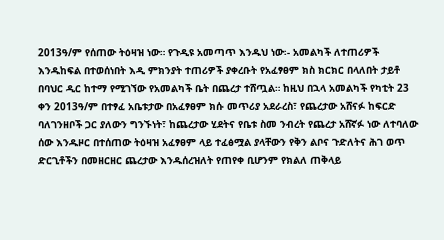2013ዓ/ም የሰጠው ትዕዛዝ ነው። የጉዲዩ አመጣጥ እንዱህ ነው፡- አመልካች ለተጠሪዎች እንዱከፍል በተወሰነበት እዲ ምክንያት ተጠሪዎች ያቀረቡት የአፈፃፀም ክስ ክርክር በላለበት ታይቶ በባህር ዲር ከተማ የሚገኘው የአመልካች ቤት በጨረታ ተሸጧል። ከዚህ በኋላ አመልካች የካቲት 23 ቀን 2013ዓ/ም በተፃፈ አቤቱታው በአፈፃፀም ክሱ መጥሪያ አደራረስ፣ የጨረታው አሸናፉ ከፍርድ ባለገንዘቦች ጋር ያለውን ግንኙነት፣ ከጨረታው ሂደትና የቤቱ ስመ ንብረት የጨረታ አሸኛፉ ነው ለተባለው ሰው እንዱዞር በተሰጠው ትዕዛዝ አፈፃፀም ላይ ተፈፅሟል ያላቸውን የቅን ልቦና ጉድለትና ሕገ ወጥ ድርጊቶችን በመዘርዘር ጨረታው እንዱሰረዝለት የጠየቀ ቢሆንም የክልለ ጠቅላይ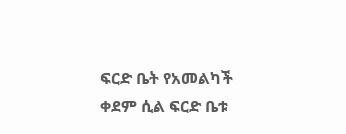ፍርድ ቤት የአመልካች ቀደም ሲል ፍርድ ቤቱ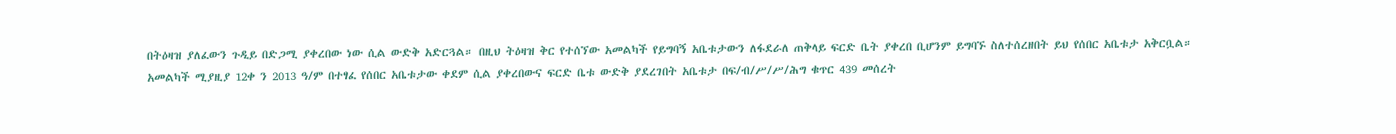በትዕዛዝ ያለፈውን ጉዲይ በድጋሚ ያቀረበው ነው ሲል ውድቅ አድርጓል። በዚህ ትዕዛዝ ቅር የተሰኘው አመልካች የይግባኝ አቤቱታውን ለፋደራለ ጠቅላይ ፍርድ ቤት ያቀረበ ቢሆንም ይግባኙ ስለተሰረዘበት ይህ የሰበር አቤቱታ አቅርቧል።
አመልካች ሚያዚያ 12ቀ ን 2013 ዓ/ም በተፃፈ የሰበር አቤቱታው ቀደም ሲል ያቀረበውና ፍርድ ቤቱ ውድቅ ያደረገበት አቤቱታ በፍ/ብ/ሥ/ሥ/ሕግ ቁጥር 439 መሰረት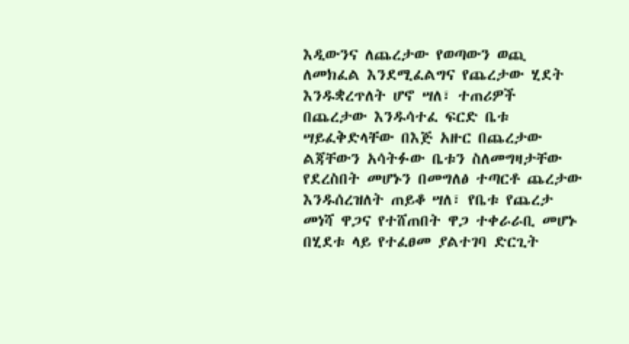እዲውንና ለጨረታው የወጣውን ወጪ ለመክፈል እንደሚፈልግና የጨረታው ሂደት እንዱቋረጥለት ሆኖ ሣለ፣ ተጠሪዎች በጨረታው እንዱሳተፈ ፍርድ ቤቱ ሣይፈቅድላቸው በእጅ አዙር በጨረታው ልጃቸውን አሳትፉው ቤቱን ስለመግዛታቸው የደረስበት መሆኑን በመግለፅ ተጣርቶ ጨረታው እንዱሰረዝለት ጠይቆ ሣለ፣ የቤቱ የጨረታ መነሻ ዋጋና የተሸጠበት ዋጋ ተቀራራቢ መሆኑ በሂደቱ ላይ የተፈፀመ ያልተገባ ድርጊት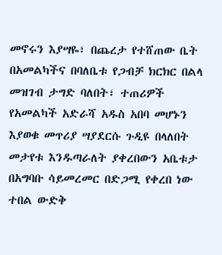መኖሩን እያሣዬ፣ በጨረታ የተሸጠው ቤት በአመልካችና በባለቤቱ የጋብቻ ክርክር በልላ መዝገብ ታግድ ባለበት፣ ተጠሪዎች የአመልካች አድራሻ አዱስ አበባ መሆኑን እያወቁ መጥሪያ ሣያደርሱ ጉዲዩ በላለበት መታየቱ እንዱጣራለት ያቀረበውን አቤቱታ በአግባቡ ሳይመረመር በድጋሚ የቀረበ ነው ተበል ውድቅ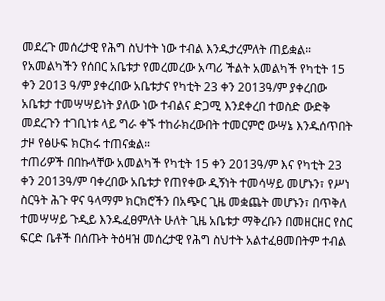መደረጉ መሰረታዊ የሕግ ስህተት ነው ተብል እንዱታረምለት ጠይቋል።
የአመልካችን የሰበር አቤቱታ የመረመረው አጣሪ ችልት አመልካች የካቲት 15 ቀን 2013 ዓ/ም ያቀረበው አቤቱታና የካቲት 23 ቀን 2013ዓ/ም ያቀረበው አቤቱታ ተመሣሣይነት ያለው ነው ተብልና ድጋሚ እንደቀረበ ተወስድ ውድቅ መደረጉን ተገቢነቱ ላይ ግራ ቀኙ ተከራክረውበት ተመርምሮ ውሣኔ እንዱሰጥበት ታዞ የፅሁፍ ክርክሩ ተጠናቋል።
ተጠሪዎች በበኩላቸው አመልካች የካቲት 15 ቀን 2013ዓ/ም እና የካቲት 23 ቀን 2013ዓ/ም ባቀረበው አቤቱታ የጠየቀው ዲኝነት ተመሳሣይ መሆኑን፣ የሥነ ስርዓት ሕጉ ዋና ዓላማም ክርክሮችን በአጭር ጊዜ መቋጨት መሆኑን፣ በጥቅለ ተመሣሣይ ጉዲይ እንዱፈፀምለት ሁለት ጊዜ አቤቱታ ማቅረቡን በመዘርዘር የስር ፍርድ ቤቶች በሰጡት ትዕዛዝ መሰረታዊ የሕግ ስህተት አልተፈፀመበትም ተብል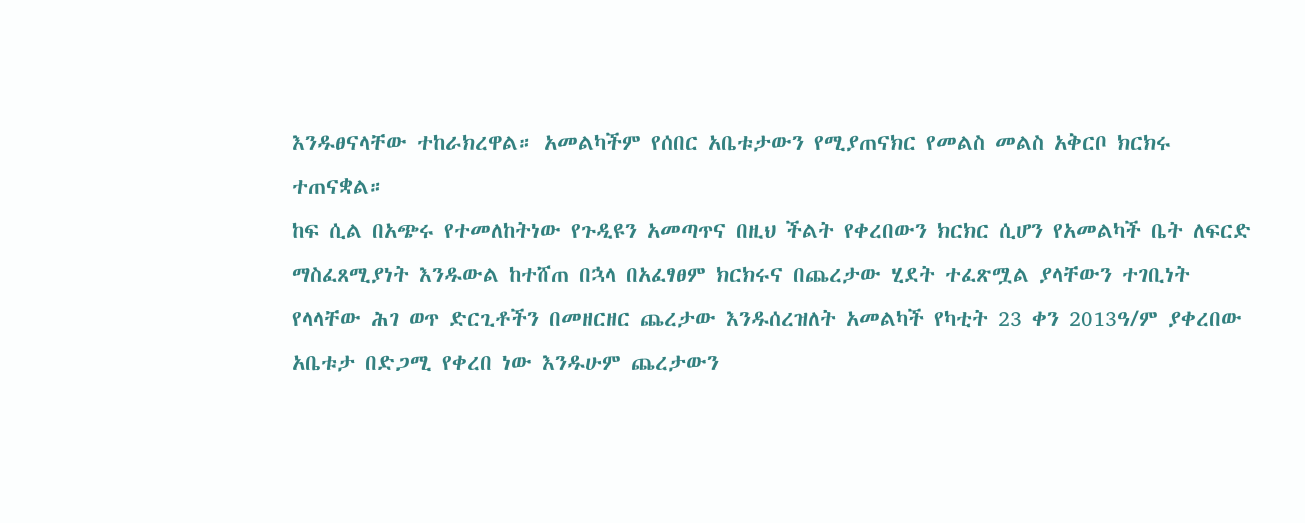እንዱፀናላቸው ተከራክረዋል። አመልካችም የሰበር አቤቱታውን የሚያጠናክር የመልስ መልስ አቅርቦ ክርክሩ ተጠናቋል።
ከፍ ሲል በአጭሩ የተመለከትነው የጉዲዩን አመጣጥና በዚህ ችልት የቀረበውን ክርክር ሲሆን የአመልካች ቤት ለፍርድ ማስፈጸሚያነት እንዱውል ከተሸጠ በኋላ በአፈፃፀም ክርክሩና በጨረታው ሂደት ተፈጽሟል ያላቸውን ተገቢነት የላላቸው ሕገ ወጥ ድርጊቶችን በመዘርዘር ጨረታው እንዱሰረዝለት አመልካች የካቲት 23 ቀን 2013ዓ/ም ያቀረበው አቤቱታ በድጋሚ የቀረበ ነው እንዱሁም ጨረታውን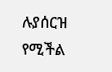ሉያሰርዝ የሚችል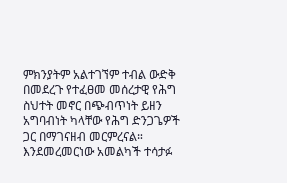ምክንያትም አልተገኘም ተብል ውድቅ በመደረጉ የተፈፀመ መሰረታዊ የሕግ ስህተት መኖር በጭብጥነት ይዘን አግባብነት ካላቸው የሕግ ድንጋጌዎች ጋር በማገናዘብ መርምረናል።
እንደመረመርነው አመልካች ተሳታፉ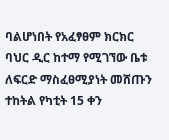ባልሆነበት የአፈፃፀም ክርክር ባህር ዲር ከተማ የሚገኘው ቤቱ ለፍርድ ማስፈፀሚያነት መሸጡን ተከትል የካቲት 15 ቀን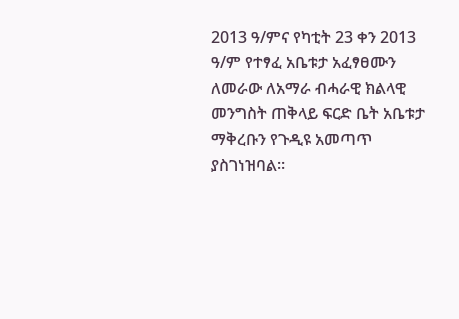2013 ዓ/ምና የካቲት 23 ቀን 2013 ዓ/ም የተፃፈ አቤቱታ አፈፃፀሙን ለመራው ለአማራ ብሓራዊ ክልላዊ መንግስት ጠቅላይ ፍርድ ቤት አቤቱታ ማቅረቡን የጉዲዩ አመጣጥ ያስገነዝባል።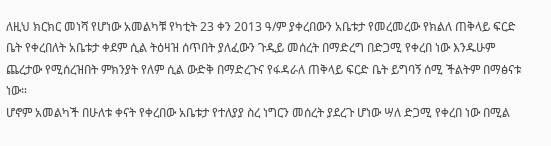ለዚህ ክርክር መነሻ የሆነው አመልካቹ የካቲት 23 ቀን 2013 ዓ/ም ያቀረበውን አቤቱታ የመረመረው የክልለ ጠቅላይ ፍርድ ቤት የቀረበለት አቤቱታ ቀደም ሲል ትዕዛዝ ሰጥበት ያለፈውን ጉዲይ መሰረት በማድረግ በድጋሚ የቀረበ ነው እንዱሁም ጨረታው የሚሰረዝበት ምክንያት የለም ሲል ውድቅ በማድረጉና የፋዳራለ ጠቅላይ ፍርድ ቤት ይግባኝ ሰሚ ችልትም በማፅናቱ ነው።
ሆኖም አመልካች በሁለቱ ቀናት የቀረበው አቤቱታ የተለያያ ስረ ነግርን መሰረት ያደረጉ ሆነው ሣለ ድጋሚ የቀረበ ነው በሚል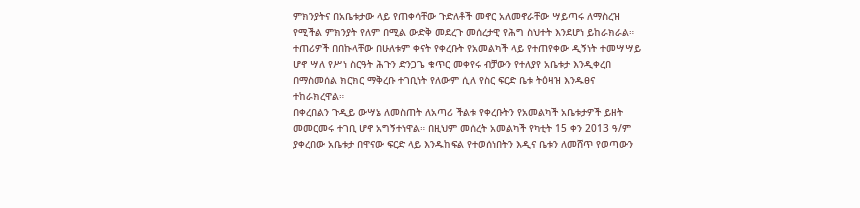ምክንያትና በአቤቱታው ላይ የጠቀሳቸው ጉድለቶች መኖር አለመኖራቸው ሣይጣሩ ለማስረዝ የሚችል ምክንያት የለም በሚል ውድቅ መደረጉ መሰረታዊ የሕግ ስህተት እንደሆነ ይከራክራል። ተጠሪዎች በበኩላቸው በሁለቱም ቀናት የቀረቡት የአመልካች ላይ የተጠየቀው ዲኝነት ተመሣሣይ ሆኖ ሣለ የሥነ ስርዓት ሕጉን ድንጋጌ ቁጥር መቀየሩ ብቻውን የተለያየ አቤቱታ እንዲቀረበ በማስመሰል ክርክር ማቅረቡ ተገቢነት የለውም ሲለ የስር ፍርድ ቤቱ ትዕዛዝ እንዱፀና ተከራክረዋል።
በቀረበልን ጉዲይ ውሣኔ ለመስጠት ለአጣሪ ችልቱ የቀረቡትን የአመልካች አቤቱታዎች ይዘት መመርመሩ ተገቢ ሆኖ አግኝተነዋል። በዚህም መሰረት አመልካች የካቲት 15 ቀን 2013 ዓ/ም ያቀረበው አቤቱታ በዋናው ፍርድ ላይ እንዱከፍል የተወሰነበትን እዲና ቤቱን ለመሸጥ የወጣውን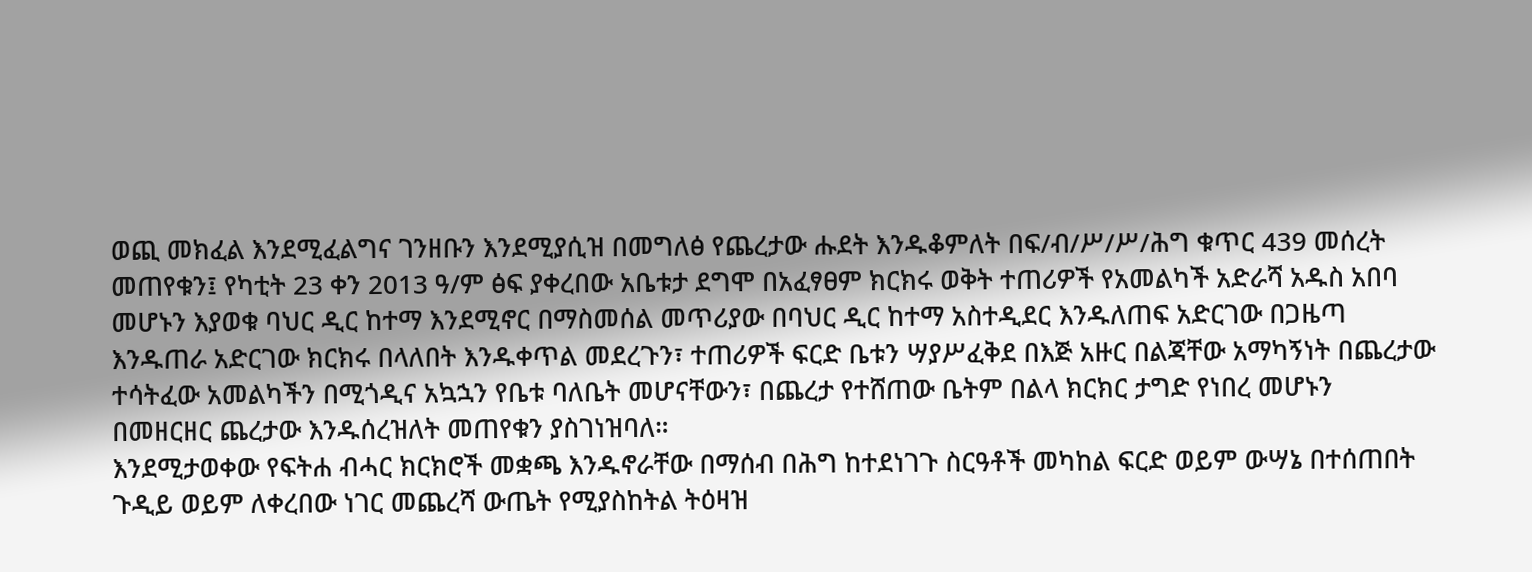ወጪ መክፈል እንደሚፈልግና ገንዘቡን እንደሚያሲዝ በመግለፅ የጨረታው ሑደት እንዱቆምለት በፍ/ብ/ሥ/ሥ/ሕግ ቁጥር 439 መሰረት መጠየቁን፤ የካቲት 23 ቀን 2013 ዓ/ም ፅፍ ያቀረበው አቤቱታ ደግሞ በአፈፃፀም ክርክሩ ወቅት ተጠሪዎች የአመልካች አድራሻ አዱስ አበባ መሆኑን እያወቁ ባህር ዲር ከተማ እንደሚኖር በማስመሰል መጥሪያው በባህር ዲር ከተማ አስተዲደር እንዱለጠፍ አድርገው በጋዜጣ እንዱጠራ አድርገው ክርክሩ በላለበት እንዱቀጥል መደረጉን፣ ተጠሪዎች ፍርድ ቤቱን ሣያሥፈቅደ በእጅ አዙር በልጃቸው አማካኝነት በጨረታው ተሳትፈው አመልካችን በሚጎዲና አኳኋን የቤቱ ባለቤት መሆናቸውን፣ በጨረታ የተሸጠው ቤትም በልላ ክርክር ታግድ የነበረ መሆኑን በመዘርዘር ጨረታው እንዱሰረዝለት መጠየቁን ያስገነዝባለ።
እንደሚታወቀው የፍትሐ ብሓር ክርክሮች መቋጫ እንዱኖራቸው በማሰብ በሕግ ከተደነገጉ ስርዓቶች መካከል ፍርድ ወይም ውሣኔ በተሰጠበት ጉዲይ ወይም ለቀረበው ነገር መጨረሻ ውጤት የሚያስከትል ትዕዛዝ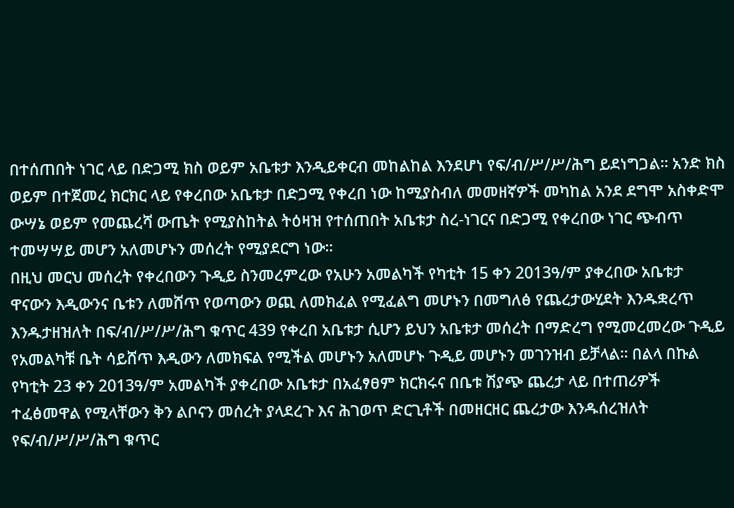በተሰጠበት ነገር ላይ በድጋሚ ክስ ወይም አቤቱታ እንዲይቀርብ መከልከል እንደሆነ የፍ/ብ/ሥ/ሥ/ሕግ ይደነግጋል። አንድ ክስ ወይም በተጀመረ ክርክር ላይ የቀረበው አቤቱታ በድጋሚ የቀረበ ነው ከሚያስብለ መመዘኛዎች መካከል አንደ ደግሞ አስቀድሞ ውሣኔ ወይም የመጨረሻ ውጤት የሚያስከትል ትዕዛዝ የተሰጠበት አቤቱታ ስረ-ነገርና በድጋሚ የቀረበው ነገር ጭብጥ ተመሣሣይ መሆን አለመሆኑን መሰረት የሚያደርግ ነው።
በዚህ መርህ መሰረት የቀረበውን ጉዲይ ስንመረምረው የአሁን አመልካች የካቲት 15 ቀን 2013ዓ/ም ያቀረበው አቤቱታ ዋናውን እዲውንና ቤቱን ለመሸጥ የወጣውን ወጪ ለመክፈል የሚፈልግ መሆኑን በመግለፅ የጨረታውሂደት እንዱቋረጥ እንዱታዘዝለት በፍ/ብ/ሥ/ሥ/ሕግ ቁጥር 439 የቀረበ አቤቱታ ሲሆን ይህን አቤቱታ መሰረት በማድረግ የሚመረመረው ጉዲይ የአመልካቹ ቤት ሳይሸጥ እዲውን ለመክፍል የሚችል መሆኑን አለመሆኑ ጉዲይ መሆኑን መገንዝብ ይቻላል። በልላ በኩል የካቲት 23 ቀን 2013ዓ/ም አመልካች ያቀረበው አቤቱታ በአፈፃፀም ክርክሩና በቤቱ ሽያጭ ጨረታ ላይ በተጠሪዎች ተፈፅመዋል የሚላቸውን ቅን ልቦናን መሰረት ያላደረጉ እና ሕገወጥ ድርጊቶች በመዘርዘር ጨረታው እንዱሰረዝለት የፍ/ብ/ሥ/ሥ/ሕግ ቁጥር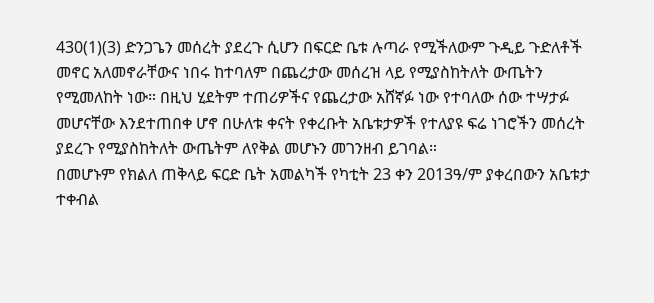430(1)(3) ድንጋጌን መሰረት ያደረጉ ሲሆን በፍርድ ቤቱ ሉጣራ የሚችለውም ጉዲይ ጉድለቶች መኖር አለመኖራቸውና ነበሩ ከተባለም በጨረታው መሰረዝ ላይ የሚያስከትለት ውጤትን የሚመለከት ነው። በዚህ ሂደትም ተጠሪዎችና የጨረታው አሸኛፉ ነው የተባለው ሰው ተሣታፉ መሆናቸው እንደተጠበቀ ሆኖ በሁለቱ ቀናት የቀረቡት አቤቱታዎች የተለያዩ ፍሬ ነገሮችን መሰረት ያደረጉ የሚያስከትለት ውጤትም ለየቅል መሆኑን መገንዘብ ይገባል።
በመሆኑም የክልለ ጠቅላይ ፍርድ ቤት አመልካች የካቲት 23 ቀን 2013ዓ/ም ያቀረበውን አቤቱታ ተቀብል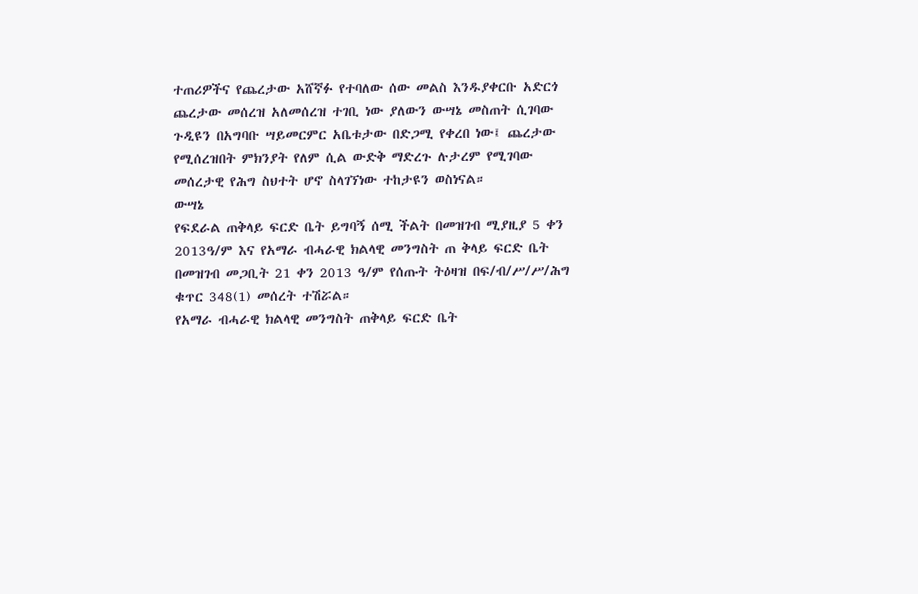ተጠሪዎችና የጨረታው አሸኛፉ የተባለው ሰው መልስ እንዱያቀርቡ አድርጎ ጨረታው መሰረዝ አለመሰረዝ ተገቢ ነው ያለውን ውሣኔ መስጠት ሲገባው ጉዲዩን በአግባቡ ሣይመርምር አቤቱታው በድጋሚ የቀረበ ነው፤ ጨረታው የሚሰረዝበት ምክንያት የለም ሲል ውድቅ ማድረጉ ሉታረም የሚገባው መሰረታዊ የሕግ ስህተት ሆኖ ስላገኘነው ተከታዩን ወስነናል።
ውሣኔ
የፍደራል ጠቅላይ ፍርድ ቤት ይግባኝ ሰሚ ችልት በመዝገብ ሚያዚያ 5 ቀን 2013ዓ/ም እና የአማራ ብሓራዊ ክልላዊ መንግስት ጠ ቅላይ ፍርድ ቤት በመዝገብ መጋቢት 21 ቀን 2013 ዓ/ም የሰጡት ትዕዛዝ በፍ/ብ/ሥ/ሥ/ሕግ ቁጥር 348(1) መሰረት ተሽሯል።
የአማራ ብሓራዊ ክልላዊ መንግስት ጠቅላይ ፍርድ ቤት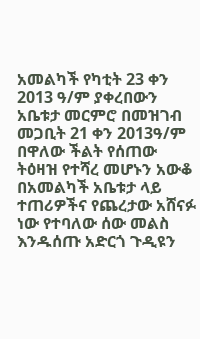አመልካች የካቲት 23 ቀን 2013 ዓ/ም ያቀረበውን አቤቱታ መርምሮ በመዝገብ መጋቢት 21 ቀን 2013ዓ/ም በዋለው ችልት የሰጠው ትዕዛዝ የተሻረ መሆኑን አውቆ በአመልካች አቤቱታ ላይ ተጠሪዎችና የጨረታው አሸናፉ ነው የተባለው ሰው መልስ እንዱሰጡ አድርጎ ጉዲዩን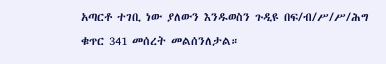አጣርቶ ተገቢ ነው ያለውን እንዱወስን ጉዲዩ በፍ/ብ/ሥ/ሥ/ሕግ ቁጥር 341 መሰረት መልሰንለታል።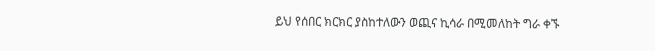ይህ የሰበር ክርክር ያስከተለውን ወጪና ኪሳራ በሚመለከት ግራ ቀኙ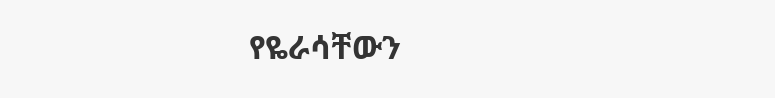የዬራሳቸውን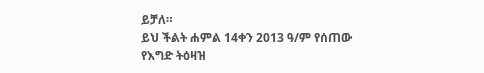ይቻለ።
ይህ ችልት ሐምል 14ቀን 2013 ዓ/ም የሰጠው የእግድ ትዕዛዝ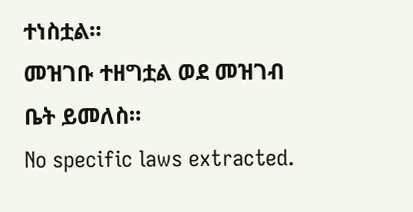ተነስቷል።
መዝገቡ ተዘግቷል ወደ መዝገብ ቤት ይመለስ።
No specific laws extracted.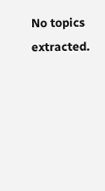No topics extracted.